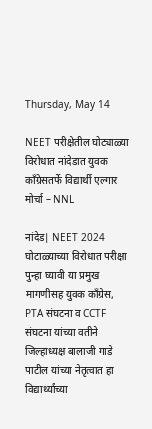Thursday, May 14

NEET परीक्षेतील घोट्याळ्या विरोधात नांदेडात युवक काँग्रेसतर्फे विद्यार्थी एल्गार मोर्चा – NNL

नांदेड| NEET 2024 घोटाळ्याच्या विरोधात परीक्षा पुन्हा घ्यावी या प्रमुख मागणीसह युवक काँग्रेस, PTA संघटना व CCTF संघटना यांच्या वतीने जिल्हाध्यक्ष बालाजी गाडे पाटील यांच्या नेतृत्वात हा विद्यार्थ्यांच्या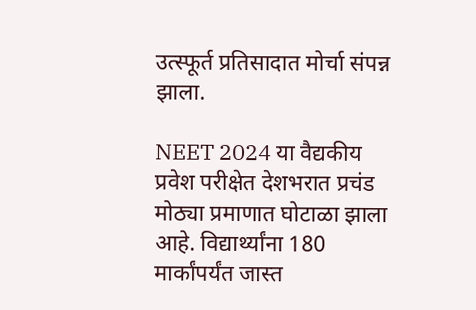उत्स्फूर्त प्रतिसादात मोर्चा संपन्न झाला.

NEET 2024 या वैद्यकीय प्रवेश परीक्षेत देशभरात प्रचंड मोठ्या प्रमाणात घोटाळा झाला आहे. विद्यार्थ्यांना 180 मार्कांपर्यंत जास्‍त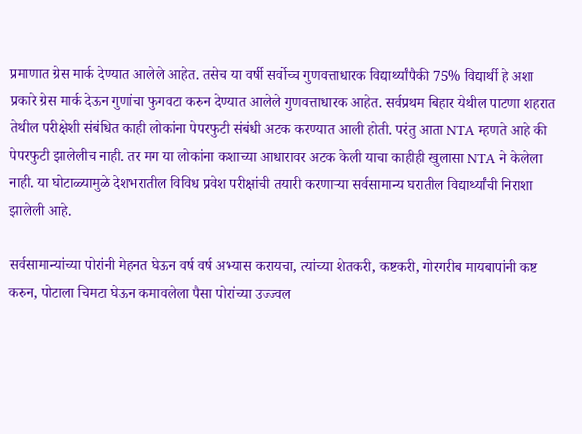प्रमाणात ग्रेस मार्क देण्यात आलेले आहेत. तसेच या वर्षी सर्वोच्च गुणवत्ताधारक विद्यार्थ्यांपैकी 75% विद्यार्थी हे अशा प्रकारे ग्रेस मार्क देऊन गुणांचा फुगवटा करुन देण्यात आलेले गुणवत्ताधारक आहेत. सर्वप्रथम बिहार येथील पाटणा शहरात तेथील परीक्षेशी संबंधित काही लोकांना पेपरफुटी संबंधी अटक करण्यात आली होती. परंतु आता NTA म्हणते आहे की पेपरफुटी झालेलीच नाही. तर मग या लोकांना कशाच्या आधारावर अटक केली याचा काहीही खुलासा NTA ने केलेला नाही. या घोटाळ्यामुळे देशभरातील विविध प्रवेश परीक्षांची तयारी करणाऱ्या सर्वसामान्य घरातील विद्यार्थ्यांची निराशा झालेली आहे.

सर्वसामान्यांच्या पोरांनी मेहनत घेऊन वर्ष वर्ष अभ्यास करायचा, त्यांच्या शेतकरी, कष्टकरी, गोरगरीब मायबापांनी कष्ट करुन, पोटाला चिमटा घेऊन कमावलेला पैसा पोरांच्या उज्ज्वल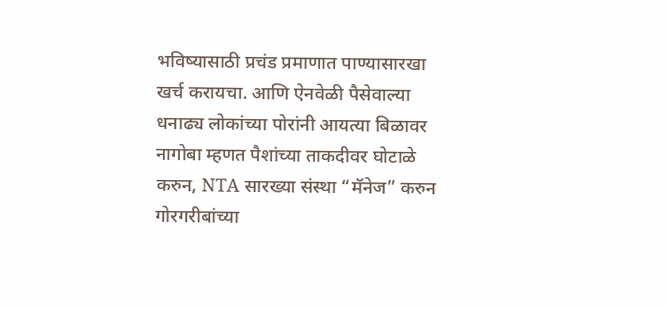भविष्यासाठी प्रचंड प्रमाणात पाण्यासारखा खर्च करायचा. आणि ऐनवेळी पैसेवाल्या धनाढ्य लोकांच्या पोरांनी आयत्या बिळावर नागोबा म्हणत पैशांच्या ताकदीवर घोटाळे करुन, NTA सारख्या संस्था “मॅनेज” करुन गोरगरीबांच्या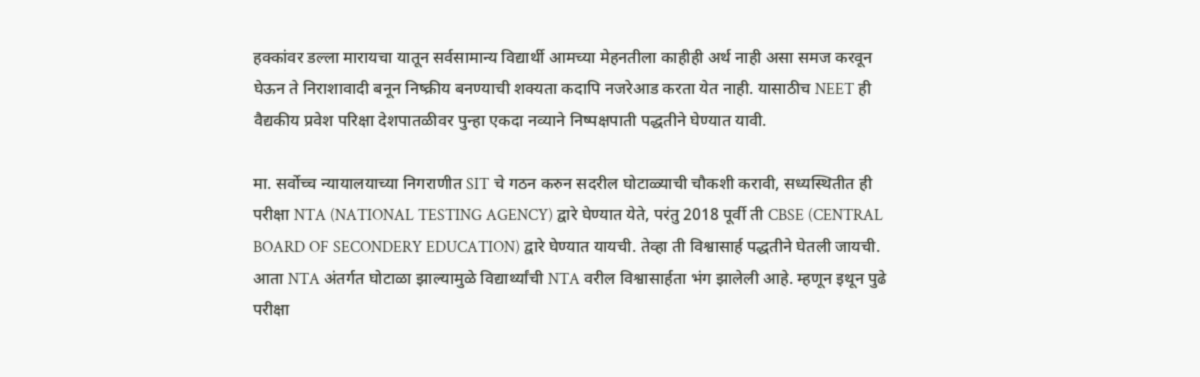हक्कांव‍र डल्ला मारायचा यातून सर्वसामान्य विद्यार्थी आमच्या मेहनतीला काहीही अर्थ नाही असा समज करवून घेऊन ते निराशावादी बनून निष्क्रीय बनण्याची शक्यता कदापि नजरेआड करता येत नाही. यासाठीच NEET ही वैद्यकीय प्रवेश परिक्षा देशपातळीवर पुन्हा एकदा नव्याने निष्पक्षपाती पद्धतीने घेण्यात यावी.

मा. सर्वोच्च न्यायालयाच्या निगराणीत SIT चे गठन करुन सदरील घोटाळ्याची चौकशी करावी, सध्यस्थितीत ही परीक्षा NTA (NATIONAL TESTING AGENCY) द्वारे घेण्यात येते, परंतु 2018 पूर्वी ती CBSE (CENTRAL BOARD OF SECONDERY EDUCATION) द्वारे घेण्यात यायची. तेव्हा ती विश्वासार्ह पद्धतीने घेतली जायची. आता NTA अंतर्गत घोटाळा झाल्यामुळे विद्यार्थ्यांची NTA वरील विश्वासार्हता भंग झालेली आहे. म्हणून इथून पुढे परीक्षा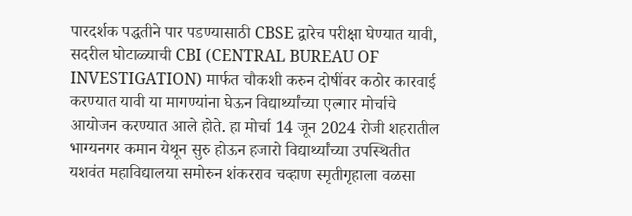पारदर्शक पद्धतीने पार पडण्यासाठी CBSE द्वारेच परीक्षा घेण्यात यावी, सदरील घोटाळ्याची CBI (CENTRAL BUREAU OF INVESTIGATION) मार्फत चौकशी करुन दोषींवर कठोर कारवाई करण्यात यावी या मागण्यांना घेऊन विद्यार्थ्यांच्या एल्गार मोर्चाचे आयोजन करण्यात आले होते. हा मोर्चा 14 जून 2024 रोजी शहरातील भाग्यनगर कमान येथून सुरु होऊन हजारो विद्यार्थ्यांच्या उपस्थितीत यशवंत महाविद्यालया समोरुन शंकरराव चव्हाण स्मृतीगृहाला वळसा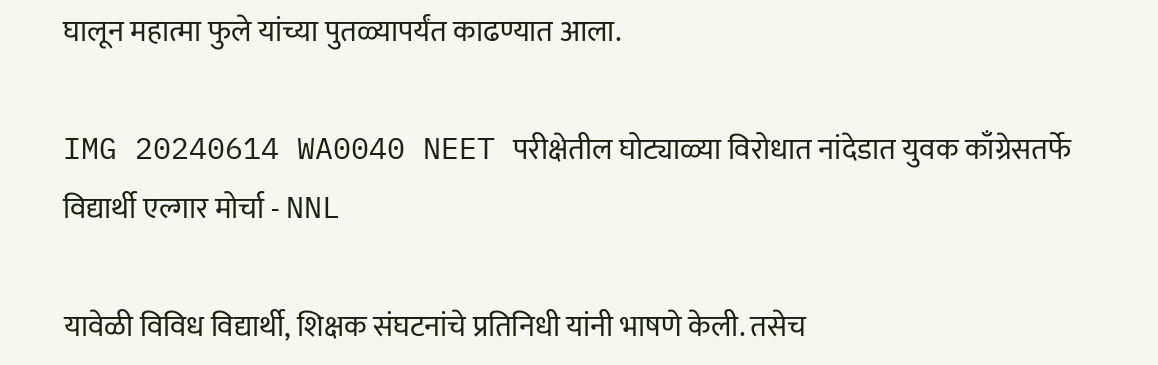घालून महात्मा फुले यांच्या पुतळ्यापर्यंत काढण्यात आला.

IMG 20240614 WA0040 NEET परीक्षेतील घोट्याळ्या विरोधात नांदेडात युवक काँग्रेसतर्फे विद्यार्थी एल्गार मोर्चा - NNL

यावेळी विविध विद्यार्थी, शिक्षक संघटनांचे प्रतिनिधी यांनी भाषणे केली. तसेच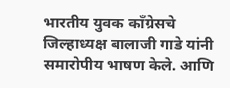भारतीय युवक काँग्रेसचे जिल्हाध्यक्ष बालाजी गाडे यांनी समारोपीय भाषण केले. आणि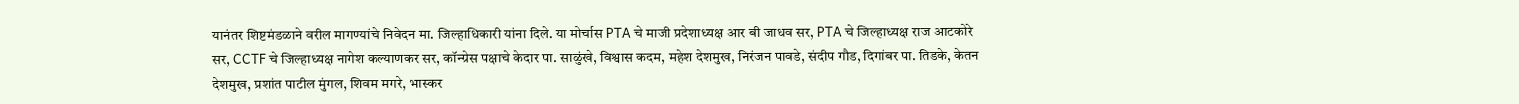यानंतर शिष्टमंडळाने वरील मागण्यांचे निवेदन मा. जिल्हाधिकारी यांना दिले. या मोर्चास PTA चे माजी प्रदेशाध्यक्ष आर बी जाधव सर, PTA चे जिल्हाध्यक्ष राज आटकोरे सर, CCTF चे जिल्हाध्यक्ष नागेश कल्याणकर सर, कॉन्ग्रेस पक्षाचे केदार पा. साळुंखे, विश्वास कदम, महेश देशमुख, निरंजन पावडे, संदीप गौड, दिगांबर पा. तिडके, केतन देशमुख, प्रशांत पाटील मुंगल, शिवम मगरे, भास्कर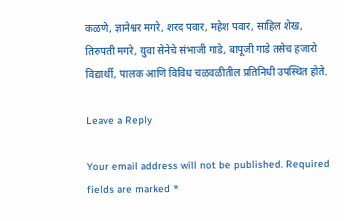कळणे, ज्ञानेश्वर मगरे, शरद पवार, महेश पवार, साहिल शेख, तिरुपती मगरे, युवा सेनेचे संभाजी गाडे, बापूजी गाडे तसेच हजारो विद्यार्थी, पालक आणि विविध चळवळीतील प्रतिनिधी उपस्थित होते.

Leave a Reply

Your email address will not be published. Required fields are marked *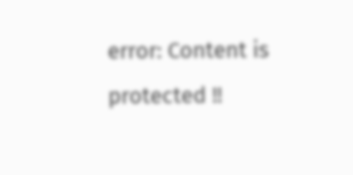error: Content is protected !!